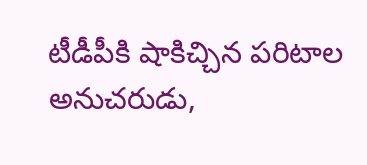టీడీపీకి షాకిచ్చిన పరిటాల అనుచరుడు,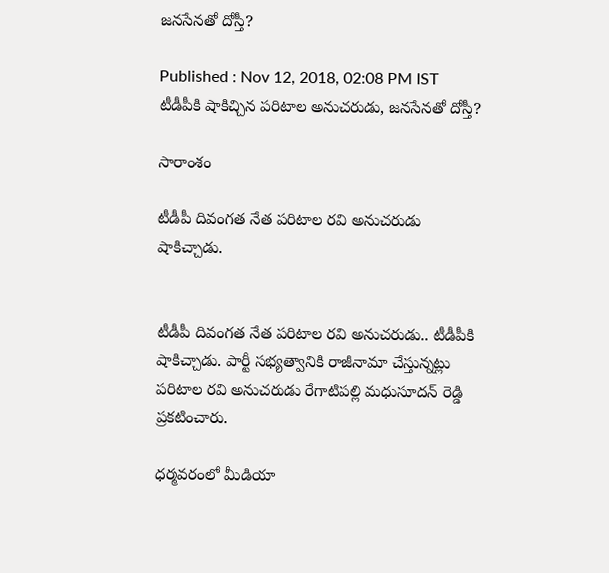జనసేనతో దోస్తీ?

Published : Nov 12, 2018, 02:08 PM IST
టీడీపీకి షాకిచ్చిన పరిటాల అనుచరుడు, జనసేనతో దోస్తీ?

సారాంశం

టీడీపీ దివంగత నేత పరిటాల రవి అనుచరుడు షాకిచ్చాడు.


టీడీపీ దివంగత నేత పరిటాల రవి అనుచరుడు.. టీడీపీకి షాకిచ్చాడు. పార్టీ సభ్యత్వానికి రాజీనామా చేస్తున్నట్లు పరిటాల రవి అనుచరుడు రేగాటిపల్లి మధుసూదన్ రెడ్డి ప్రకటించారు.

ధర్మవరంలో మీడియా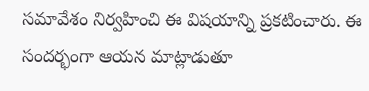సమావేశం నిర్వహించి ఈ విషయాన్ని ప్రకటించారు. ఈ సందర్భంగా ఆయన మాట్లాడుతూ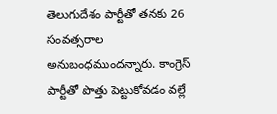తెలుగుదేశం పార్టీతో తనకు 26 సంవత్సరాల అనుబంధముందన్నారు. కాంగ్రెస్‌ పార్టీతో పొత్తు పెట్టుకోవడం వల్లే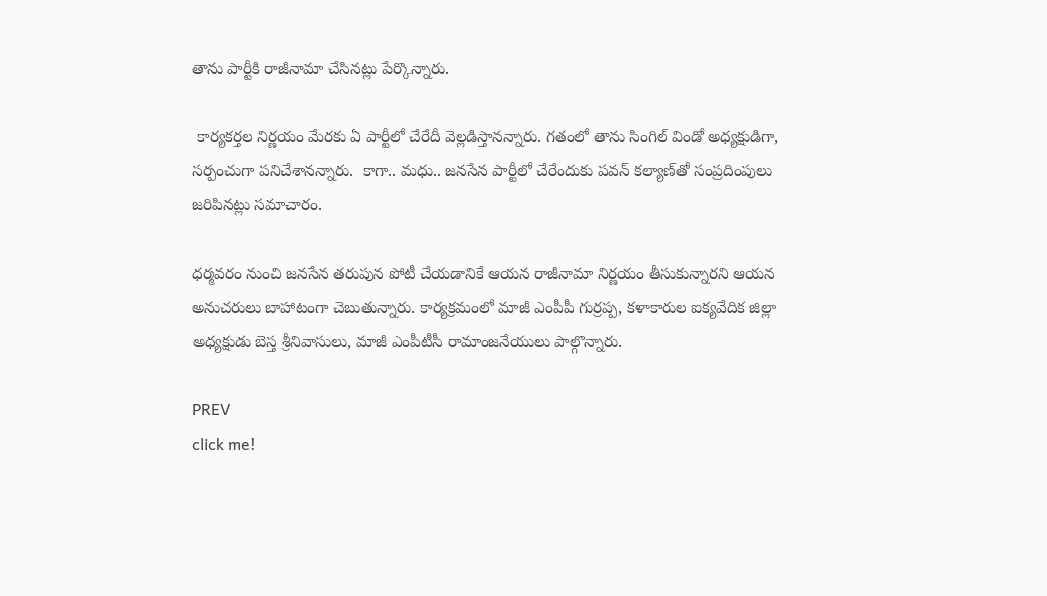తాను పార్టీకి రాజీనామా చేసినట్లు పేర్కొన్నారు.

 కార్యకర్తల నిర్ణయం మేరకు ఏ పార్టీలో చేరేదీ వెల్లడిస్తానన్నారు. గతంలో తాను సింగిల్‌ విండో అధ్యక్షుడిగా, సర్పంచుగా పనిచేశానన్నారు.  కాగా.. మధు.. జనసేన పార్టీలో చేరేందుకు పవన్‌ కల్యాణ్‌తో సంప్రదింపులు జరిపినట్లు సమాచారం.

ధర్మవరం నుంచి జనసేన తరుపున పోటీ చేయడానికే ఆయన రాజీనామా నిర్ణయం తీసుకున్నారని ఆయన అనుచరులు బాహాటంగా చెబుతున్నారు. కార్యక్రమంలో మాజీ ఎంపీపీ గుర్రప్ప, కళాకారుల ఐక్యవేదిక జిల్లా అధ్యక్షుడు బెస్త శ్రీనివాసులు, మాజీ ఎంపీటీసీ రామాంజనేయులు పాల్గొన్నారు.

PREV
click me!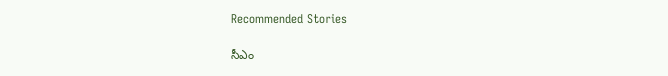Recommended Stories

సీఎం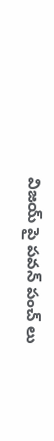విజయ్ పై పవన్ పంచ్ లు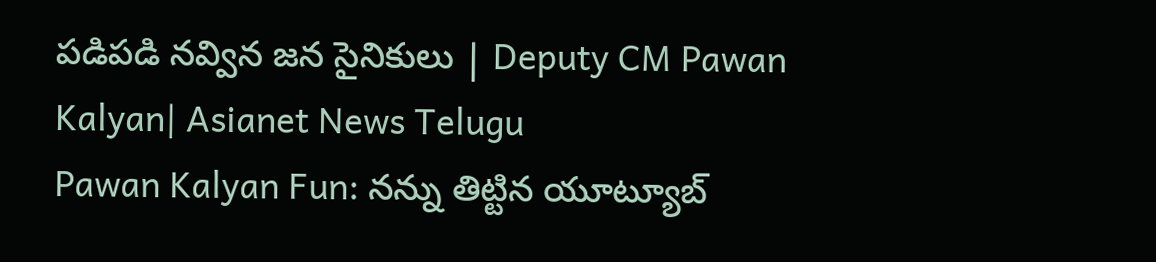పడిపడి నవ్విన జన సైనికులు | Deputy CM Pawan Kalyan| Asianet News Telugu
Pawan Kalyan Fun: నన్ను తిట్టిన యూట్యూబ్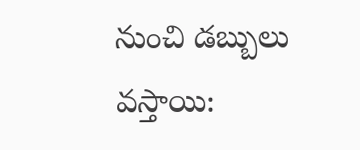నుంచి డబ్బులు వస్తాయి: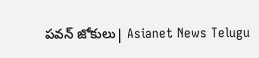పవన్ జోకులు| Asianet News Telugu